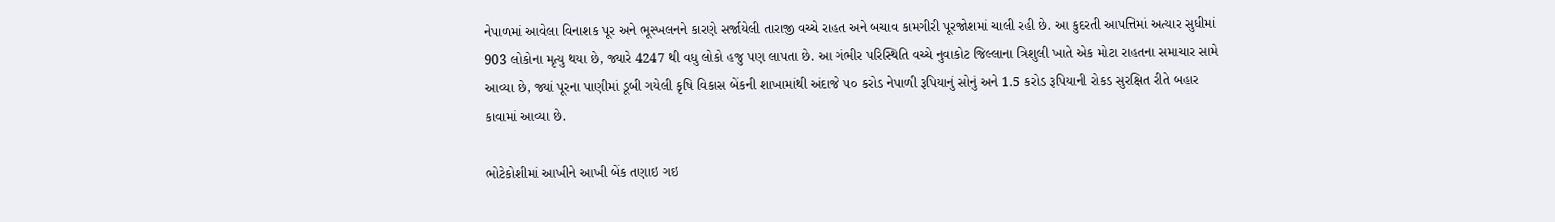નેપાળમાં આવેલા વિનાશક પૂર અને ભૂસ્ખલનને કારણે સર્જાયેલી તારાજી વચ્ચે રાહત અને બચાવ કામગીરી પૂરજોશમાં ચાલી રહી છે. આ કુદરતી આપત્તિમાં અત્યાર સુધીમાં 903 લોકોના મૃત્યુ થયા છે, જ્યારે 4247 થી વધુ લોકો હજુ પણ લાપતા છે. આ ગંભીર પરિસ્થિતિ વચ્ચે નુવાકોટ જિલ્લાના ત્રિશુલી ખાતે એક મોટા રાહતના સમાચાર સામે આવ્યા છે, જ્યાં પૂરના પાણીમાં ડૂબી ગયેલી કૃષિ વિકાસ બેંકની શાખામાંથી અંદાજે ૫૦ કરોડ નેપાળી રૂપિયાનું સોનું અને 1.5 કરોડ રૂપિયાની રોકડ સુરક્ષિત રીતે બહાર કાવામાં આવ્યા છે.

ભોટેકોશીમાં આખીને આખી બેંક તણાઇ ગઇ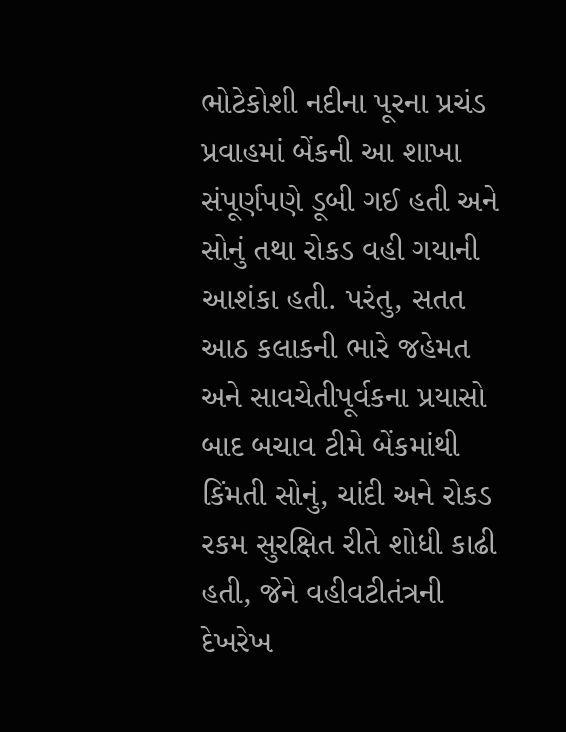ભોટેકોશી નદીના પૂરના પ્રચંડ પ્રવાહમાં બેંકની આ શાખા સંપૂર્ણપણે ડૂબી ગઈ હતી અને સોનું તથા રોકડ વહી ગયાની આશંકા હતી. પરંતુ, સતત આઠ કલાકની ભારે જહેમત અને સાવચેતીપૂર્વકના પ્રયાસો બાદ બચાવ ટીમે બેંકમાંથી કિંમતી સોનું, ચાંદી અને રોકડ રકમ સુરક્ષિત રીતે શોધી કાઢી હતી, જેને વહીવટીતંત્રની દેખરેખ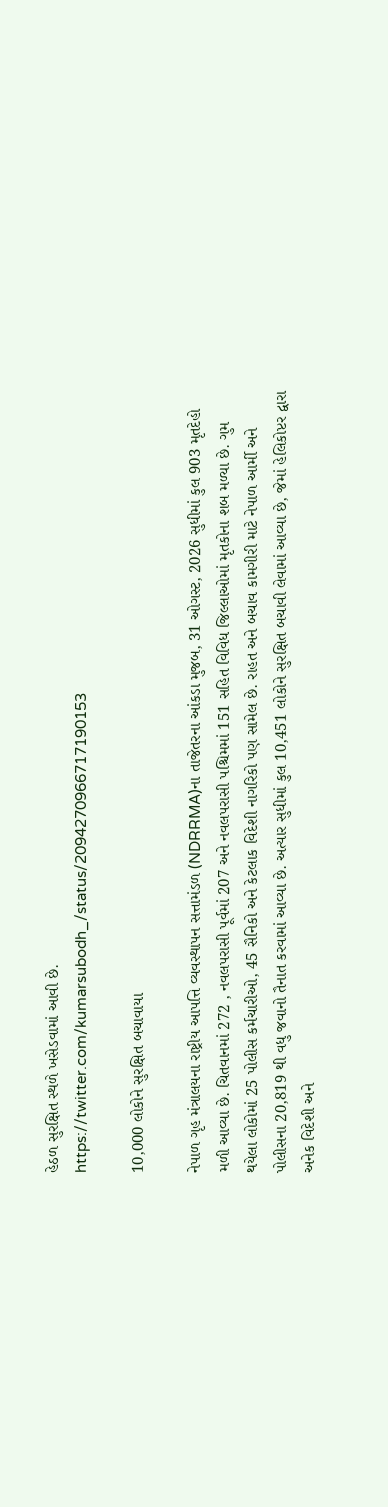હેઠળ સુરક્ષિત સ્થળે ખસેડવામાં આવી છે.
https://twitter.com/kumarsubodh_/status/2094270966717190153

10,000 લોકોને સુરક્ષિત બચાવાયા

નેપાળ ગૃહ મંત્રાલયના રાષ્ટ્રીય આપત્તિ વ્યવસ્થાપન સત્તામંડળ (NDRRMA)ના તાજેતરના આંકડા મુજબ, 31 ઓગસ્ટ, 2026 સુધીમાં કુલ 903 મૃતદેહો મળી આવ્યા છે. ચિતવાનમાં 272 , નવલપરાસી પૂર્વમાં 207 અને નવલપરાસી પશ્ચિમમાં 151 સહિત વિવિધ જિલ્લાઓમાં મૃતકોના શબ મળ્યા છે. ગુમ થયેલા લોકોમાં 25 પોલીસ કર્મચારીઓ, 45 સૈનિકો અને કેટલાક વિદેશી નાગરિકો પણ સામેલ છે. રાહત અને બચાવ કામગીરી માટે નેપાળ આર્મી અને પોલીસના 20,819 થી વધુ જવાનો તૈનાત કરવામાં આવ્યા છે. અત્યાર સુધીમાં કુલ 10,451 લોકોને સુરક્ષિત બચાવી લેવામાં આવ્યા છે, જેમાં હેલિકોપ્ટર દ્વારા અનેક વિદેશી અને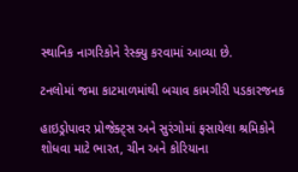સ્થાનિક નાગરિકોને રેસ્ક્યુ કરવામાં આવ્યા છે.

ટનલોમાં જમા કાટમાળમાંથી બચાવ કામગીરી પડકારજનક

હાઇડ્રોપાવર પ્રોજેક્ટ્સ અને સુરંગોમાં ફસાયેલા શ્રમિકોને શોધવા માટે ભારત, ચીન અને કોરિયાના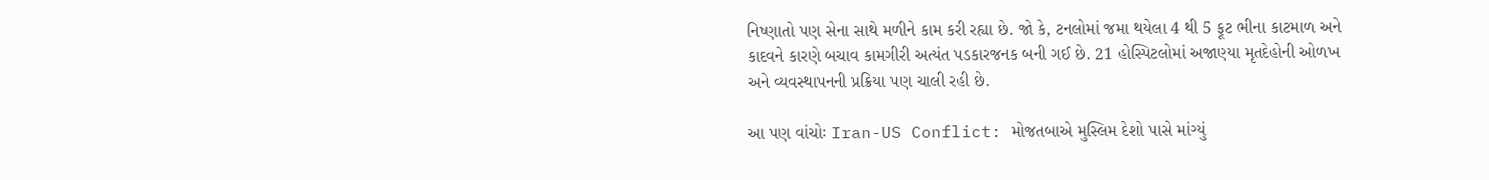નિષ્ણાતો પણ સેના સાથે મળીને કામ કરી રહ્યા છે. જો કે, ટનલોમાં જમા થયેલા 4 થી 5 ફૂટ ભીના કાટમાળ અને કાદવને કારણે બચાવ કામગીરી અત્યંત પડકારજનક બની ગઈ છે. 21 હોસ્પિટલોમાં અજાણ્યા મૃતદેહોની ઓળખ અને વ્યવસ્થાપનની પ્રક્રિયા પણ ચાલી રહી છે.

આ પણ વાંચોઃ Iran-US Conflict: મોજતબાએ મુસ્લિમ દેશો પાસે માંગ્યું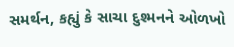સમર્થન, કહ્યું કે સાચા દુશ્મનને ઓળખો